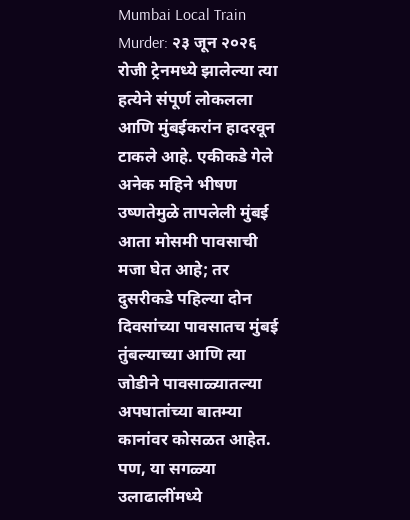Mumbai Local Train Murder: २३ जून २०२६ रोजी ट्रेनमध्ये झालेल्या त्या हत्येने संपूर्ण लोकलला आणि मुंबईकरांन हादरवून टाकले आहे. एकीकडे गेले अनेक महिने भीषण उष्णतेमुळे तापलेली मुंबई आता मोसमी पावसाची मजा घेत आहे; तर दुसरीकडे पहिल्या दोन दिवसांच्या पावसातच मुंबई तुंबल्याच्या आणि त्या जोडीने पावसाळ्यातल्या अपघातांच्या बातम्या कानांवर कोसळत आहेत. पण, या सगळ्या उलाढालींमध्ये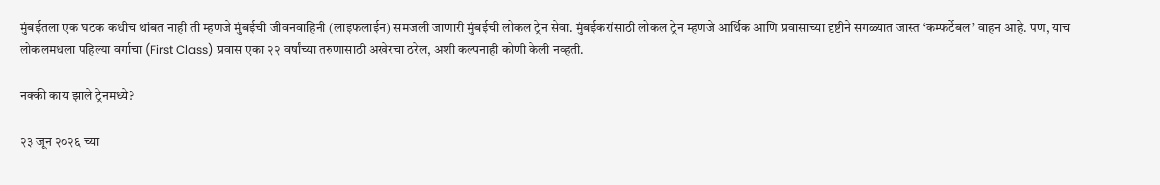मुंबईतला एक घटक कधीच थांबत नाही ती म्हणजे मुंबईची जीवनवाहिनी (लाइफलाईन) समजली जाणारी मुंबईची लोकल ट्रेन सेवा. मुंबईकरांसाठी लोकल ट्रेन म्हणजे आर्थिक आणि प्रवासाच्या दृष्टीने सगळ्यात जास्त ‘कम्फर्टेबल’ वाहन आहे. पण, याच लोकलमधला पहिल्या वर्गाचा (First Class) प्रवास एका २२ वर्षांच्या तरुणासाठी अखेरचा ठरेल, अशी कल्पनाही कोणी केली नव्हती.

नक्की काय झाले ट्रेनमध्ये?

२३ जून २०२६ च्या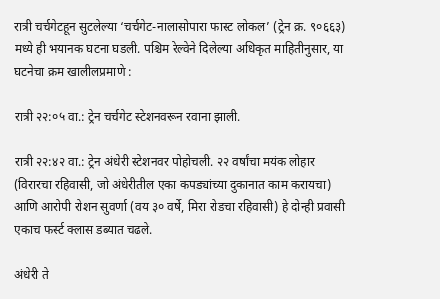रात्री चर्चगेटहून सुटलेल्या ‘चर्चगेट-नालासोपारा फास्ट लोकल’ (ट्रेन क्र. ९०६६३) मध्ये ही भयानक घटना घडली. पश्चिम रेल्वेने दिलेल्या अधिकृत माहितीनुसार, या घटनेचा क्रम खालीलप्रमाणे :

रात्री २२:०५ वा.: ट्रेन चर्चगेट स्टेशनवरून रवाना झाली.

रात्री २२:४२ वा.: ट्रेन अंधेरी स्टेशनवर पोहोचली. २२ वर्षांचा मयंक लोहार (विरारचा रहिवासी, जो अंधेरीतील एका कपड्यांच्या दुकानात काम करायचा) आणि आरोपी रोशन सुवर्णा (वय ३० वर्षे, मिरा रोडचा रहिवासी) हे दोन्ही प्रवासी एकाच फर्स्ट क्लास डब्यात चढले.

अंधेरी ते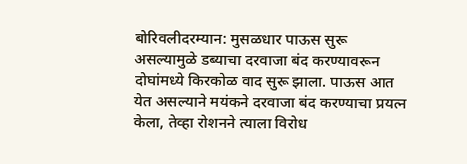बोरिवलीदरम्यान: मुसळधार पाऊस सुरू असल्यामुळे डब्याचा दरवाजा बंद करण्यावरून दोघांमध्ये किरकोळ वाद सुरू झाला. पाऊस आत येत असल्याने मयंकने दरवाजा बंद करण्याचा प्रयत्न केला, तेव्हा रोशनने त्याला विरोध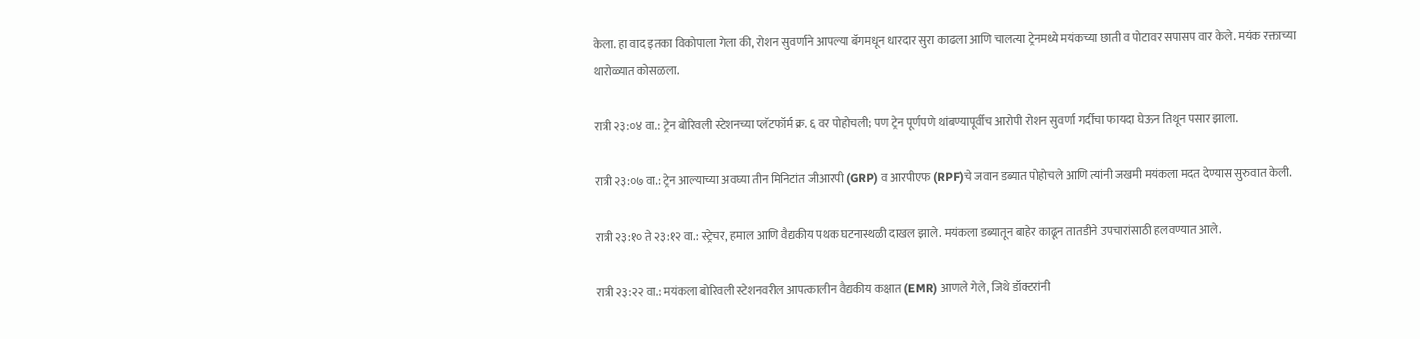केला. हा वाद इतका विकोपाला गेला की, रोशन सुवर्णाने आपल्या बॅगमधून धारदार सुरा काढला आणि चालत्या ट्रेनमध्ये मयंकच्या छाती व पोटावर सपासप वार केले. मयंक रक्ताच्या थारोळ्यात कोसळला.

रात्री २३:०४ वा.: ट्रेन बोरिवली स्टेशनच्या प्लॅटफॉर्म क्र. ६ वर पोहोचली; पण ट्रेन पूर्णपणे थांबण्यापूर्वीच आरोपी रोशन सुवर्णा गर्दीचा फायदा घेऊन तिथून पसार झाला.

रात्री २३:०७ वा.: ट्रेन आल्याच्या अवघ्या तीन मिनिटांत जीआरपी (GRP) व आरपीएफ (RPF)चे जवान डब्यात पोहोचले आणि त्यांनी जखमी मयंकला मदत देण्यास सुरुवात केली.

रात्री २३:१० ते २३:१२ वा.: स्ट्रेचर, हमाल आणि वैद्यकीय पथक घटनास्थळी दाखल झाले. मयंकला डब्यातून बाहेर काढून तातडीने उपचारांसाठी हलवण्यात आले.

रात्री २३:२२ वा.: मयंकला बोरिवली स्टेशनवरील आपत्कालीन वैद्यकीय कक्षात (EMR) आणले गेले, जिथे डॉक्टरांनी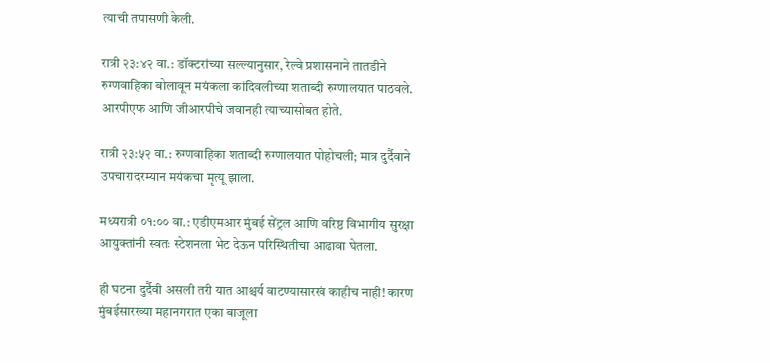त्याची तपासणी केली.

रात्री २३:४२ वा.: डॉक्टरांच्या सल्ल्यानुसार, रेल्वे प्रशासनाने तातडीने रुग्णवाहिका बोलावून मयंकला कांदिवलीच्या शताब्दी रुग्णालयात पाठवले. आरपीएफ आणि जीआरपीचे जवानही त्याच्यासोबत होते.

रात्री २३:५२ वा.: रुग्णवाहिका शताब्दी रुग्णालयात पोहोचली; मात्र दुर्दैवाने उपचारादरम्यान मयंकचा मृत्यू झाला.

मध्यरात्री ०१:०० वा.: एडीएमआर मुंबई सेंट्रल आणि वरिष्ठ विभागीय सुरक्षा आयुक्तांनी स्वतः स्टेशनला भेट देऊन परिस्थितीचा आढावा घेतला.

ही घटना दुर्दैवी असली तरी यात आश्चर्य वाटण्यासारखं काहीच नाही! कारण मुंबईसारख्या महानगरात एका बाजूला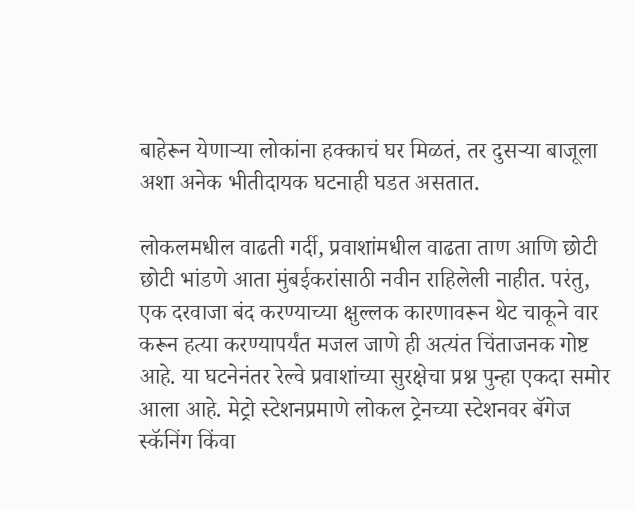बाहेरून येणाऱ्या लोकांना हक्काचं घर मिळतं, तर दुसऱ्या बाजूला अशा अनेक भीतीदायक घटनाही घडत असतात.

लोकलमधील वाढती गर्दी, प्रवाशांमधील वाढता ताण आणि छोटी छोटी भांडणे आता मुंबईकरांसाठी नवीन राहिलेली नाहीत. परंतु, एक दरवाजा बंद करण्याच्या क्षुल्लक कारणावरून थेट चाकूने वार करून हत्या करण्यापर्यंत मजल जाणे ही अत्यंत चिंताजनक गोष्ट आहे. या घटनेनंतर रेल्वे प्रवाशांच्या सुरक्षेचा प्रश्न पुन्हा एकदा समोर आला आहे. मेट्रो स्टेशनप्रमाणे लोकल ट्रेनच्या स्टेशनवर बॅगेज स्कॅनिंग किंवा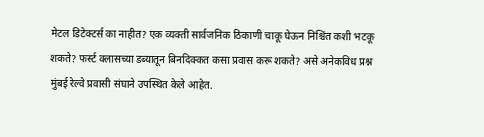मेटल डिटेक्टर्स का नाहीत? एक व्यक्ती सार्वजनिक ठिकाणी चाकू घेऊन निश्चिंत कशी भटकू शकते? फर्स्ट क्लासच्या डब्यातून बिनदिक्कत कसा प्रवास करू शकते? असे अनेकविध प्रश्न मुंबई रेल्वे प्रवासी संघाने उपस्थित केले आहेत.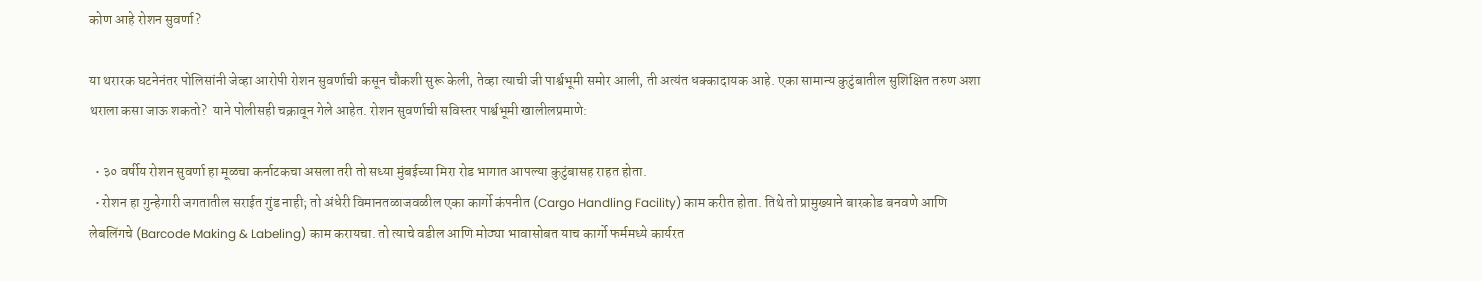कोण आहे रोशन सुवर्णा?

या थरारक घटनेनंतर पोलिसांनी जेव्हा आरोपी रोशन सुवर्णाची कसून चौकशी सुरू केली, तेव्हा त्याची जी पार्श्वभूमी समोर आली, ती अत्यंत धक्कादायक आहे. एका सामान्य कुटुंबातील सुशिक्षित तरुण अशा थराला कसा जाऊ शकतो?  याने पोलीसही चक्रावून गेले आहेत. रोशन सुवर्णाची सविस्तर पार्श्वभूमी खालीलप्रमाणे:

  • ३० वर्षीय रोशन सुवर्णा हा मूळचा कर्नाटकचा असला तरी तो सध्या मुंबईच्या मिरा रोड भागात आपल्या कुटुंबासह राहत होता.
  • रोशन हा गुन्हेगारी जगतातील सराईत गुंड नाही; तो अंधेरी विमानतळाजवळील एका कार्गो कंपनीत (Cargo Handling Facility) काम करीत होता. तिथे तो प्रामुख्याने बारकोड बनवणे आणि लेबलिंगचे (Barcode Making & Labeling) काम करायचा. तो त्याचे वडील आणि मोठ्या भावासोबत याच कार्गो फर्ममध्ये कार्यरत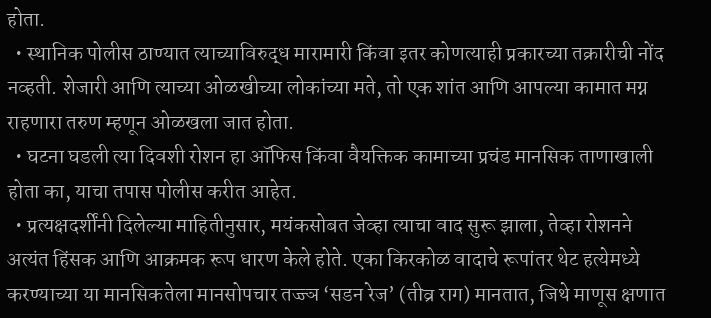होता.
  • स्थानिक पोलीस ठाण्यात त्याच्याविरुद्ध मारामारी किंवा इतर कोणत्याही प्रकारच्या तक्रारीची नोंद नव्हती. शेजारी आणि त्याच्या ओळखीच्या लोकांच्या मते, तो एक शांत आणि आपल्या कामात मग्न राहणारा तरुण म्हणून ओळखला जात होता.
  • घटना घडली त्या दिवशी रोशन हा ऑफिस किंवा वैयक्तिक कामाच्या प्रचंड मानसिक ताणाखाली होता का, याचा तपास पोलीस करीत आहेत.
  • प्रत्यक्षदर्शींनी दिलेल्या माहितीनुसार, मयंकसोबत जेव्हा त्याचा वाद सुरू झाला, तेव्हा रोशनने अत्यंत हिंसक आणि आक्रमक रूप धारण केले होते. एका किरकोळ वादाचे रूपांतर थेट हत्येमध्ये करण्याच्या या मानसिकतेला मानसोपचार तज्ज्ञ ‘सडन रेज’ (तीव्र राग) मानतात, जिथे माणूस क्षणात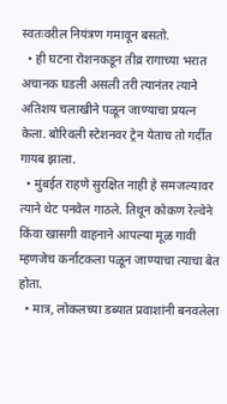स्वतःवरील नियंत्रण गमावून बसतो.
  • ही घटना रोशनकडून तीव्र रागाच्या भरात अचानक घडली असली तरी त्यानंतर त्याने अतिशय चलाखीने पळून जाण्याचा प्रयत्न केला. बोरिवली स्टेशनवर ट्रेन येताच तो गर्दीत गायब झाला.
  • मुंबईत राहणे सुरक्षित नाही हे समजल्यावर त्याने थेट पनवेल गाठले. तिथून कोकण रेल्वेने किंवा खासगी वाहनाने आपल्या मूळ गावी म्हणजेच कर्नाटकला पळून जाण्याचा त्याचा बेत होता.
  • मात्र, लोकलच्या डब्यात प्रवाशांनी बनवलेला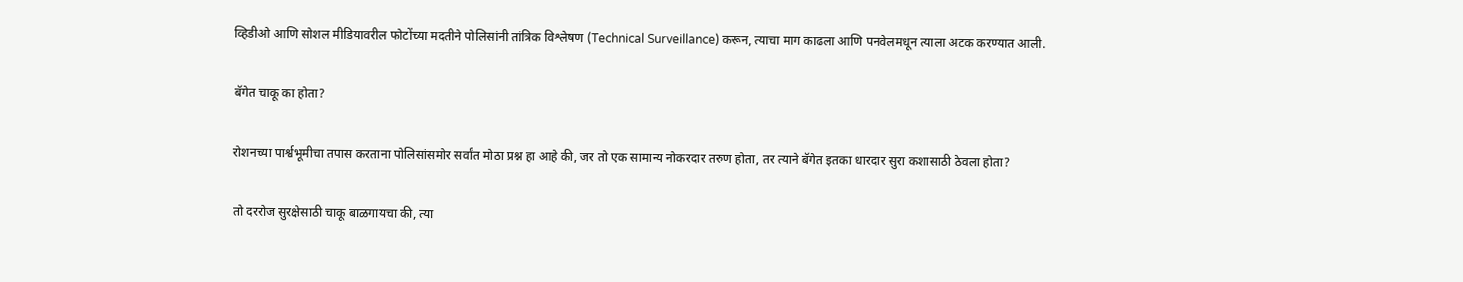व्हिडीओ आणि सोशल मीडियावरील फोटोंच्या मदतीने पोलिसांनी तांत्रिक विश्लेषण (Technical Surveillance) करून, त्याचा माग काढला आणि पनवेलमधून त्याला अटक करण्यात आली.

बॅगेत चाकू का होता?

रोशनच्या पार्श्वभूमीचा तपास करताना पोलिसांसमोर सर्वांत मोठा प्रश्न हा आहे की, जर तो एक सामान्य नोकरदार तरुण होता, तर त्याने बॅगेत इतका धारदार सुरा कशासाठी ठेवला होता?

तो दररोज सुरक्षेसाठी चाकू बाळगायचा की, त्या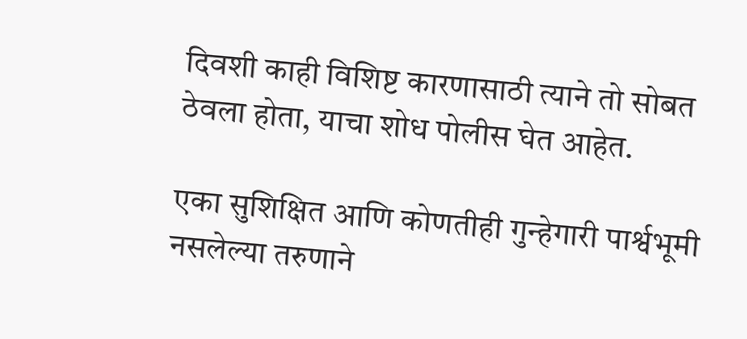दिवशी काही विशिष्ट कारणासाठी त्याने तो सोबत ठेवला होता, याचा शोध पोलीस घेत आहेत.

एका सुशिक्षित आणि कोणतीही गुन्हेगारी पार्श्वभूमी नसलेल्या तरुणाने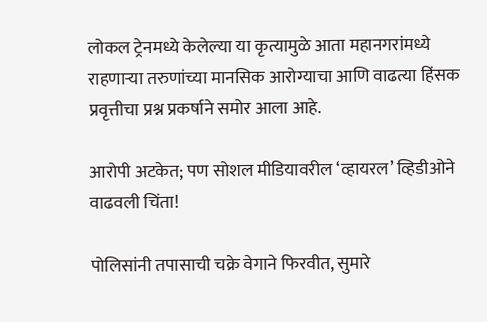लोकल ट्रेनमध्ये केलेल्या या कृत्यामुळे आता महानगरांमध्ये राहणाऱ्या तरुणांच्या मानसिक आरोग्याचा आणि वाढत्या हिंसक प्रवृत्तीचा प्रश्न प्रकर्षाने समोर आला आहे.

आरोपी अटकेत; पण सोशल मीडियावरील ‘व्हायरल’ व्हिडीओने वाढवली चिंता!

पोलिसांनी तपासाची चक्रे वेगाने फिरवीत, सुमारे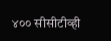४०० सीसीटीव्ही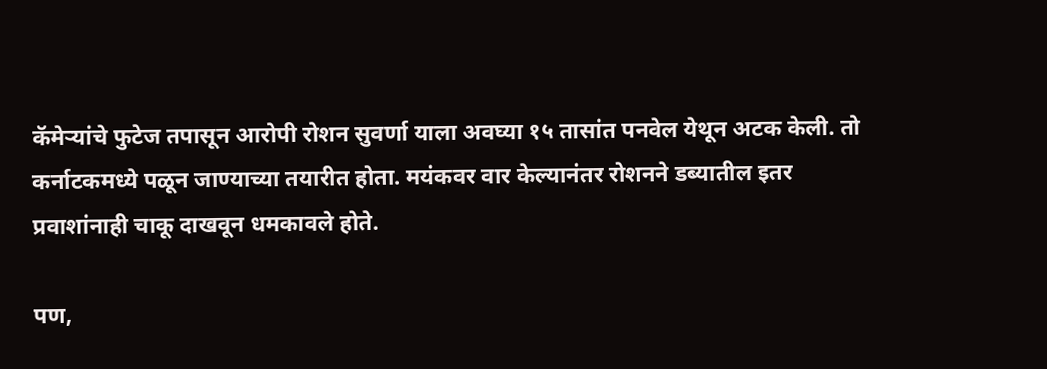कॅमेऱ्यांचे फुटेज तपासून आरोपी रोशन सुवर्णा याला अवघ्या १५ तासांत पनवेल येथून अटक केली. तो कर्नाटकमध्ये पळून जाण्याच्या तयारीत होता. मयंकवर वार केल्यानंतर रोशनने डब्यातील इतर प्रवाशांनाही चाकू दाखवून धमकावले होते.

पण,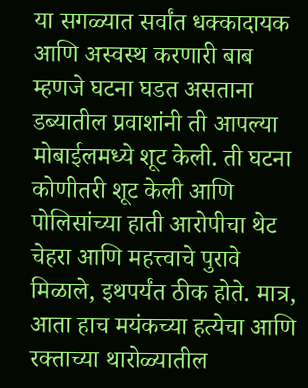या सगळ्यात सर्वांत धक्कादायक आणि अस्वस्थ करणारी बाब म्हणजे घटना घडत असताना डब्यातील प्रवाशांनी ती आपल्या मोबाईलमध्ये शूट केली. ती घटना कोणीतरी शूट केली आणि पोलिसांच्या हाती आरोपीचा थेट चेहरा आणि महत्त्वाचे पुरावे मिळाले, इथपर्यंत ठीक होते. मात्र, आता हाच मयंकच्या हत्येचा आणि रक्ताच्या थारोळ्यातील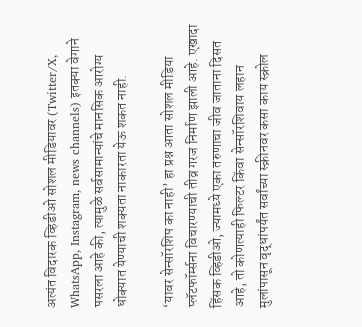अत्यंत विदारक व्हिडीओ सोशल मीडियावर (Twitter/X, WhatsApp, Instagram, news channels) इतक्या वेगाने पसरला आहे की, त्यामुळे सर्वसामान्यांचे मानसिक आरोग्य धोक्यात येण्याची शक्यता नाकारता येऊ शकत नाही.

‘यावर सेन्सॉरशिप का नाही’ हा प्रश्न आता सोशल मीडिया प्लॅटफॉर्म्सना विचारण्याची तीव्र गरज निर्माण झाली आहे. एखादा हिंसक व्हिडीओ, ज्यामध्ये एका तरुणाचा जीव जाताना दिसत आहे, तो कोणत्याही फिल्टर किंवा सेन्सॉरशिवाय लहान मुलांपासून वृद्धांपर्यंत सर्वांच्या स्क्रीनवर कसा काय स्क्रोल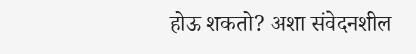होऊ शकतो? अशा संवेदनशील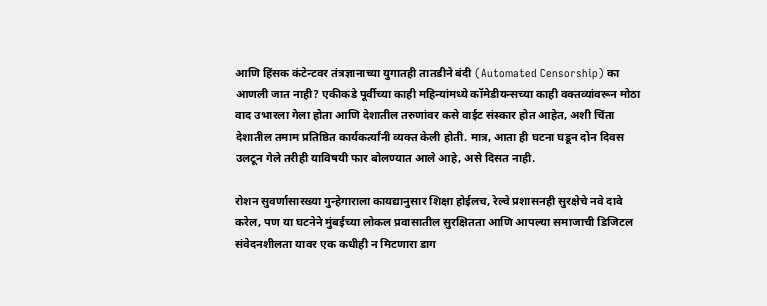आणि हिंसक कंटेन्टवर तंत्रज्ञानाच्या युगातही तातडीने बंदी (Automated Censorship) का आणली जात नाही? एकीकडे पूर्वीच्या काही महिन्यांमध्ये कॉमेडीयन्सच्या काही वक्तव्यांवरून मोठा वाद उभारला गेला होता आणि देशातील तरुणांवर कसे वाईट संस्कार होत आहेत, अशी चिंता देशातील तमाम प्रतिष्ठित कार्यकर्त्यांनी व्यक्त केली होती. मात्र, आता ही घटना घडून दोन दिवस उलटून गेले तरीही याविषयी फार बोलण्यात आले आहे, असे दिसत नाही.

रोशन सुवर्णासारख्या गुन्हेगाराला कायद्यानुसार शिक्षा होईलच, रेल्वे प्रशासनही सुरक्षेचे नवे दावे करेल, पण या घटनेने मुंबईच्या लोकल प्रवासातील सुरक्षितता आणि आपल्या समाजाची डिजिटल संवेदनशीलता यावर एक कधीही न मिटणारा डाग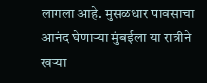लागला आहे. मुसळधार पावसाचा आनंद घेणाऱ्या मुंबईला या रात्रीने खऱ्या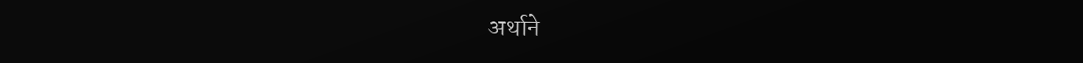अर्थाने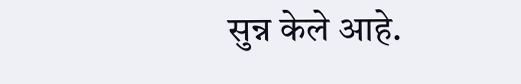सुन्न केले आहे.